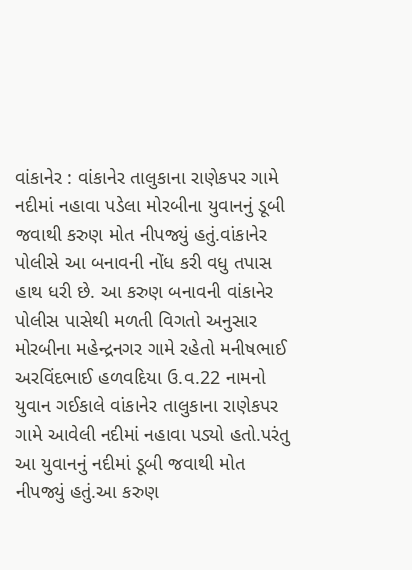વાંકાનેર : વાંકાનેર તાલુકાના રાણેકપર ગામે નદીમાં નહાવા પડેલા મોરબીના યુવાનનું ડૂબી જવાથી કરુણ મોત નીપજ્યું હતું.વાંકાનેર પોલીસે આ બનાવની નોંધ કરી વધુ તપાસ હાથ ધરી છે. આ કરુણ બનાવની વાંકાનેર પોલીસ પાસેથી મળતી વિગતો અનુસાર મોરબીના મહેન્દ્રનગર ગામે રહેતો મનીષભાઈ અરવિંદભાઈ હળવદિયા ઉ.વ.22 નામનો યુવાન ગઈકાલે વાંકાનેર તાલુકાના રાણેકપર ગામે આવેલી નદીમાં નહાવા પડ્યો હતો.પરંતુ આ યુવાનનું નદીમાં ડૂબી જવાથી મોત નીપજ્યું હતું.આ કરુણ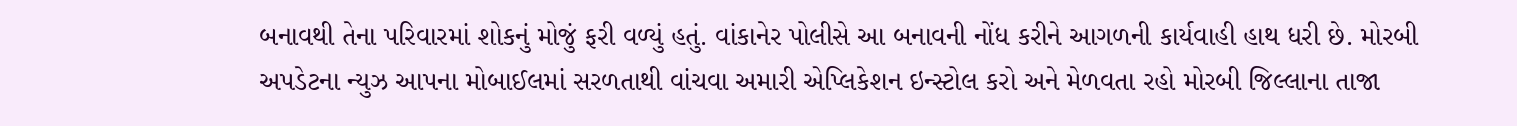બનાવથી તેના પરિવારમાં શોકનું મોજું ફરી વળ્યું હતું. વાંકાનેર પોલીસે આ બનાવની નોંધ કરીને આગળની કાર્યવાહી હાથ ધરી છે. મોરબી અપડેટના ન્યુઝ આપના મોબાઈલમાં સરળતાથી વાંચવા અમારી એપ્લિકેશન ઇન્સ્ટોલ કરો અને મેળવતા રહો મોરબી જિલ્લાના તાજા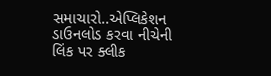સમાચારો..એપ્લિકેશન ડાઉનલોડ કરવા નીચેની લિંક પર ક્લીક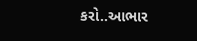કરો..આભાર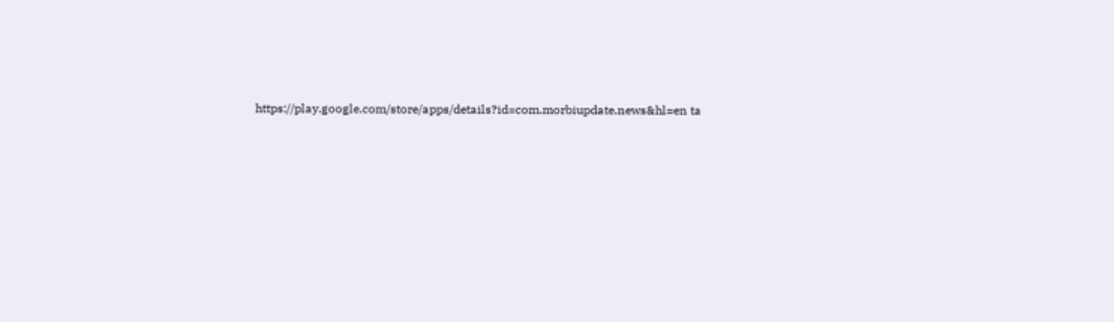https://play.google.com/store/apps/details?id=com.morbiupdate.news&hl=en ta